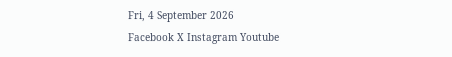Fri, 4 September 2026
Facebook X Instagram Youtube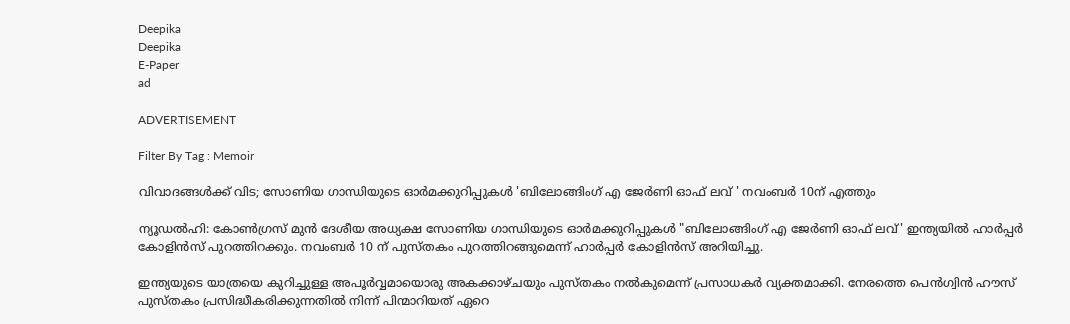Deepika
Deepika
E-Paper
ad

ADVERTISEMENT

Filter By Tag : Memoir

വിവാദങ്ങൾക്ക് വിട; സോണിയ ഗാന്ധിയുടെ ഓർമക്കുറിപ്പുകൾ 'ബിലോങ്ങിംഗ് എ ജേർണി ഓഫ് ലവ് ' നവംബർ 10ന് എത്തും

ന്യൂഡൽഹി: കോൺഗ്രസ് മുൻ ദേശീയ അധ്യക്ഷ സോണിയ ഗാന്ധിയുടെ ഓർമക്കുറിപ്പുകൾ "ബിലോങ്ങിംഗ് എ ജേർണി ഓഫ് ലവ്' ഇന്ത്യയിൽ ഹാർപ്പർ കോളിൻസ് പുറത്തിറക്കും. നവംബർ 10 ന് പുസ്തകം പുറത്തിറങ്ങുമെന്ന് ഹാർപ്പർ കോളിൻസ് അറിയിച്ചു.

ഇന്ത്യയുടെ യാത്രയെ കുറിച്ചുള്ള അപൂർവ്വമായൊരു അകക്കാഴ്ചയും പുസ്തകം നൽകുമെന്ന് പ്രസാധകർ വ്യക്തമാക്കി. നേരത്തെ പെൻഗ്വിൻ ഹൗസ് പുസ്തകം പ്രസിദ്ധീകരിക്കുന്നതിൽ നിന്ന് പിന്മാറിയത് ഏറെ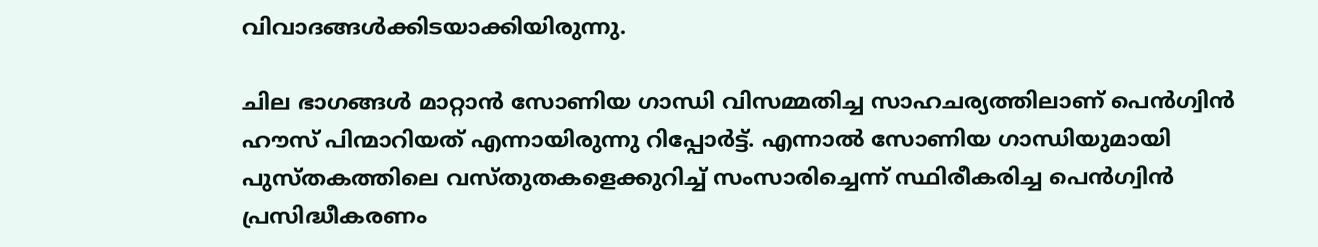വിവാദങ്ങൾക്കിടയാക്കിയിരുന്നു.

ചില ഭാഗങ്ങൾ മാറ്റാൻ സോണിയ ഗാന്ധി വിസമ്മതിച്ച സാഹചര്യത്തിലാണ് പെൻഗ്വിൻ ഹൗസ് പിന്മാറിയത് എന്നായിരുന്നു റിപ്പോർട്ട്. എന്നാൽ സോണിയ ഗാന്ധിയുമായി പുസ്തകത്തിലെ വസ്തുതകളെക്കുറിച്ച് സംസാരിച്ചെന്ന് സ്ഥിരീകരിച്ച പെൻഗ്വിൻ പ്രസിദ്ധീകരണം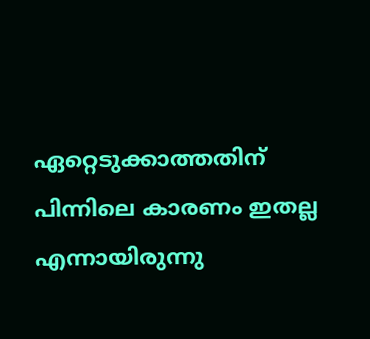ഏറ്റെടുക്കാത്തതിന് പിന്നിലെ കാരണം ഇതല്ല എന്നായിരുന്നു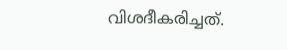വിശദീകരിച്ചത്.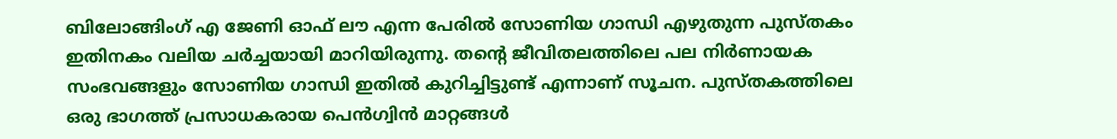ബിലോങ്ങിംഗ് എ ജേണി ഓഫ് ലൗ എന്ന പേരിൽ സോണിയ ഗാന്ധി എഴുതുന്ന പുസ്തകം ഇതിനകം വലിയ ചർച്ചയായി മാറിയിരുന്നു. തന്‍റെ ജീവിതലത്തിലെ പല നിർണായക സംഭവങ്ങളും സോണിയ ഗാന്ധി ഇതിൽ കുറിച്ചിട്ടുണ്ട് എന്നാണ് സൂചന. പുസ്തകത്തിലെ ഒരു ഭാഗത്ത് പ്രസാധകരായ പെൻഗ്വിൻ മാറ്റങ്ങൾ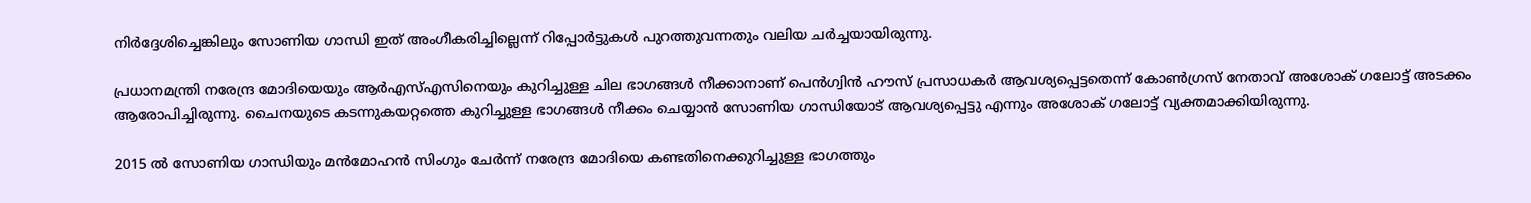നിർദ്ദേശിച്ചെങ്കിലും സോണിയ ഗാന്ധി ഇത് അംഗീകരിച്ചില്ലെന്ന് റിപ്പോർട്ടുകൾ പുറത്തുവന്നതും വലിയ ചർച്ചയായിരുന്നു.

പ്രധാനമന്ത്രി നരേന്ദ്ര മോദിയെയും ആർഎസ്എസിനെയും കുറിച്ചുള്ള ചില ഭാഗങ്ങൾ നീക്കാനാണ് പെൻഗ്വിൻ ഹൗസ് പ്രസാധകർ ആവശ്യപ്പെട്ടതെന്ന് കോൺഗ്രസ് നേതാവ് അശോക് ഗലോട്ട് അടക്കം ആരോപിച്ചിരുന്നു. ചൈനയുടെ കടന്നുകയറ്റത്തെ കുറിച്ചുള്ള ഭാഗങ്ങൾ നീക്കം ചെയ്യാൻ സോണിയ ഗാന്ധിയോട് ആവശ്യപ്പെട്ടു എന്നും അശോക് ഗലോട്ട് വ്യക്തമാക്കിയിരുന്നു.

2015 ൽ സോണിയ ഗാന്ധിയും മൻമോഹൻ സിംഗും ചേർന്ന് നരേന്ദ്ര മോദിയെ കണ്ടതിനെക്കുറിച്ചുള്ള ഭാഗത്തും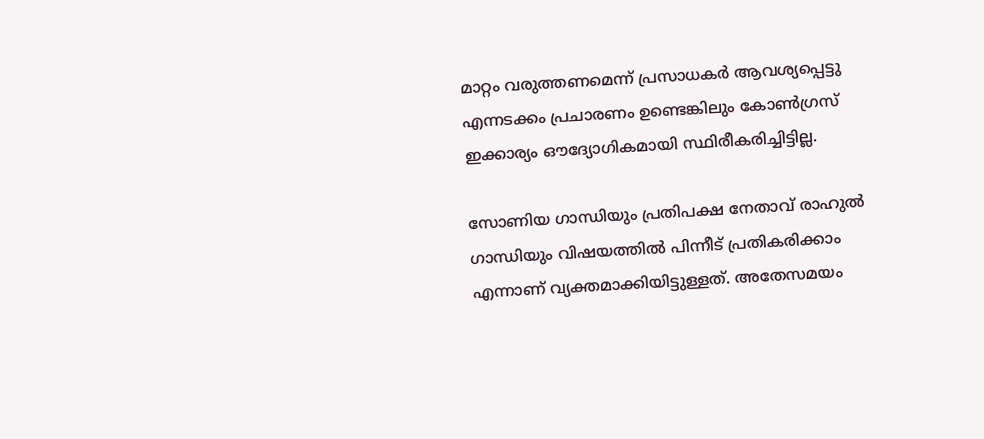മാറ്റം വരുത്തണമെന്ന് പ്രസാധകർ ആവശ്യപ്പെട്ടു എന്നടക്കം പ്രചാരണം ഉണ്ടെങ്കിലും കോൺഗ്രസ് ഇക്കാര്യം ഔദ്യോഗികമായി സ്ഥിരീകരിച്ചിട്ടില്ല.

സോണിയ ഗാന്ധിയും പ്രതിപക്ഷ നേതാവ് രാഹുൽ ഗാന്ധിയും വിഷയത്തിൽ പിന്നീട് പ്രതികരിക്കാം എന്നാണ് വ്യക്തമാക്കിയിട്ടുള്ളത്. അതേസമയം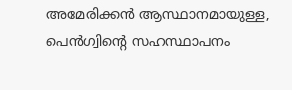അമേരിക്കൻ ആസ്ഥാനമായുള്ള, പെൻഗ്വിന്‍റെ സഹസ്ഥാപനം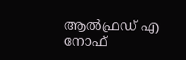ആൽഫ്രഡ് എ നോഫ്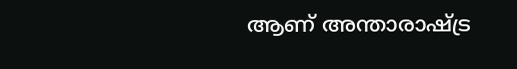ആണ് അന്താരാഷ്ട്ര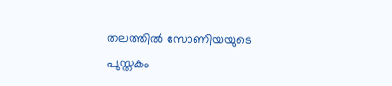തലത്തിൽ സോണിയയുടെ പുസ്തകം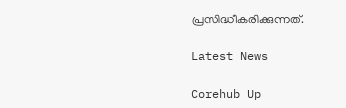പ്രസിദ്ധീകരിക്കുന്നത്.

Latest News

Corehub Up